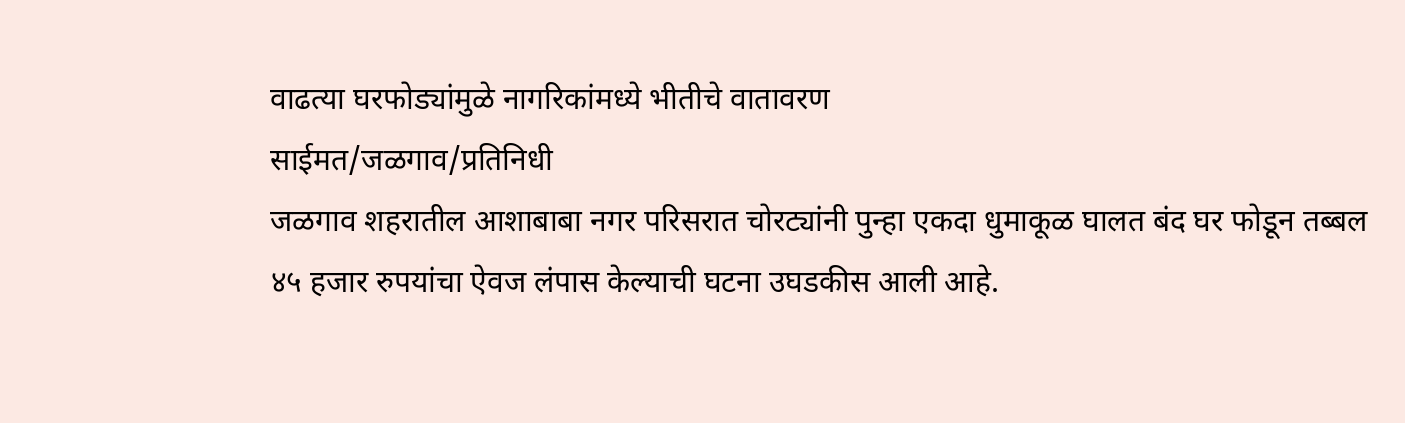वाढत्या घरफोड्यांमुळे नागरिकांमध्ये भीतीचे वातावरण
साईमत/जळगाव/प्रतिनिधी
जळगाव शहरातील आशाबाबा नगर परिसरात चोरट्यांनी पुन्हा एकदा धुमाकूळ घालत बंद घर फोडून तब्बल ४५ हजार रुपयांचा ऐवज लंपास केल्याची घटना उघडकीस आली आहे.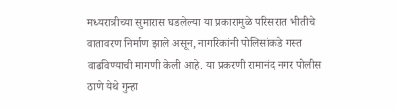मध्यरात्रीच्या सुमारास घडलेल्या या प्रकारामुळे परिसरात भीतीचे वातावरण निर्माण झाले असून, नागरिकांनी पोलिसांकडे गस्त वाढविण्याची मागणी केली आहे. या प्रकरणी रामानंद नगर पोलीस ठाणे येथे गुन्हा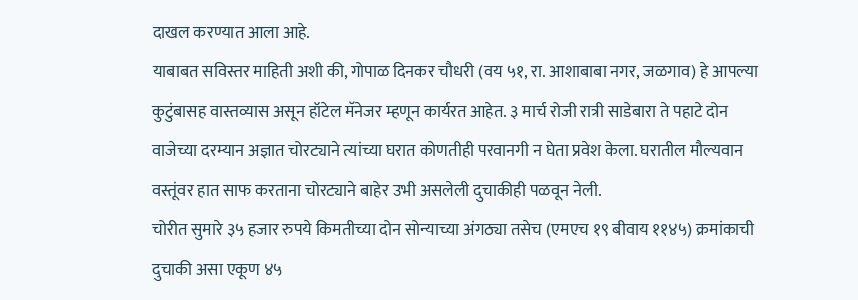दाखल करण्यात आला आहे.
याबाबत सविस्तर माहिती अशी की, गोपाळ दिनकर चौधरी (वय ५१, रा. आशाबाबा नगर, जळगाव) हे आपल्या कुटुंबासह वास्तव्यास असून हॉटेल मॅनेजर म्हणून कार्यरत आहेत. ३ मार्च रोजी रात्री साडेबारा ते पहाटे दोन वाजेच्या दरम्यान अज्ञात चोरट्याने त्यांच्या घरात कोणतीही परवानगी न घेता प्रवेश केला. घरातील मौल्यवान वस्तूंवर हात साफ करताना चोरट्याने बाहेर उभी असलेली दुचाकीही पळवून नेली.
चोरीत सुमारे ३५ हजार रुपये किमतीच्या दोन सोन्याच्या अंगठ्या तसेच (एमएच १९ बीवाय ११४५) क्रमांकाची दुचाकी असा एकूण ४५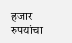हजार रुपयांचा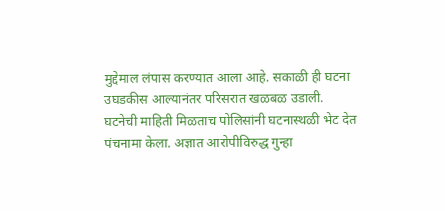मुद्देमाल लंपास करण्यात आला आहे. सकाळी ही घटना उघडकीस आल्यानंतर परिसरात खळबळ उडाली.
घटनेची माहिती मिळताच पोलिसांनी घटनास्थळी भेट देत पंचनामा केला. अज्ञात आरोपीविरुद्ध गुन्हा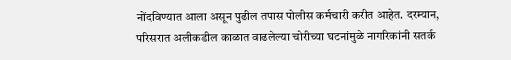नोंदविण्यात आला असून पुढील तपास पोलीस कर्मचारी करीत आहेत. दरम्यान, परिसरात अलीकडील काळात वाढलेल्या चोरीच्या घटनांमुळे नागरिकांनी सतर्क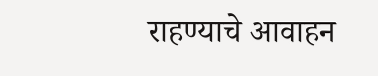राहण्याचे आवाहन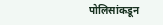पोलिसांकडून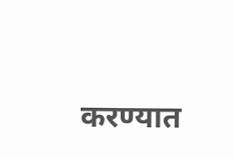करण्यात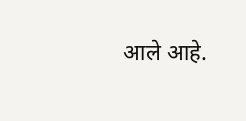आले आहे.